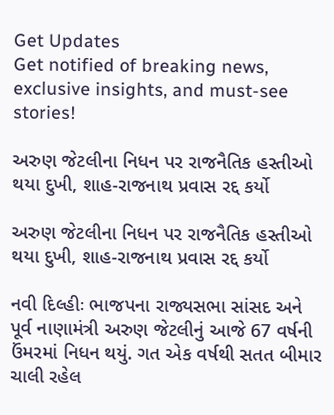Get Updates
Get notified of breaking news, exclusive insights, and must-see stories!

અરુણ જેટલીના નિધન પર રાજનૈતિક હસ્તીઓ થયા દુખી, શાહ-રાજનાથ પ્રવાસ રદ્દ કર્યો

અરુણ જેટલીના નિધન પર રાજનૈતિક હસ્તીઓ થયા દુખી, શાહ-રાજનાથ પ્રવાસ રદ્દ કર્યો

નવી દિલ્હીઃ ભાજપના રાજ્યસભા સાંસદ અને પૂર્વ નાણામંત્રી અરુણ જેટલીનું આજે 67 વર્ષની ઉંમરમાં નિધન થયું. ગત એક વર્ષથી સતત બીમાર ચાલી રહેલ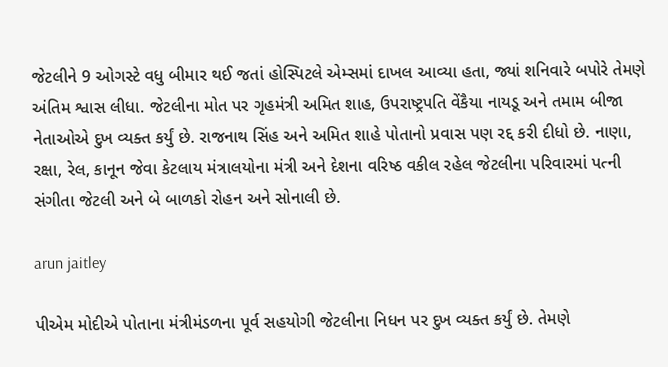જેટલીને 9 ઓગસ્ટે વધુ બીમાર થઈ જતાં હોસ્પિટલે એમ્સમાં દાખલ આવ્યા હતા, જ્યાં શનિવારે બપોરે તેમણે અંતિમ શ્વાસ લીધા. જેટલીના મોત પર ગૃહમંત્રી અમિત શાહ, ઉપરાષ્ટ્રપતિ વેંકૈયા નાયડૂ અને તમામ બીજા નેતાઓએ દુખ વ્યક્ત કર્યું છે. રાજનાથ સિંહ અને અમિત શાહે પોતાનો પ્રવાસ પણ રદ્દ કરી દીધો છે. નાણા, રક્ષા, રેલ, કાનૂન જેવા કેટલાય મંત્રાલયોના મંત્રી અને દેશના વરિષ્ઠ વકીલ રહેલ જેટલીના પરિવારમાં પત્ની સંગીતા જેટલી અને બે બાળકો રોહન અને સોનાલી છે.

arun jaitley

પીએમ મોદીએ પોતાના મંત્રીમંડળના પૂર્વ સહયોગી જેટલીના નિધન પર દુખ વ્યક્ત કર્યું છે. તેમણે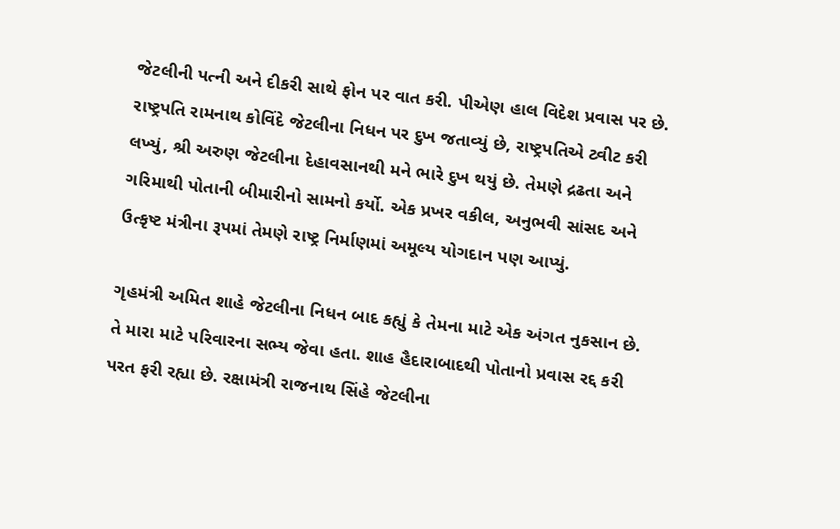જેટલીની પત્ની અને દીકરી સાથે ફોન પર વાત કરી. પીએણ હાલ વિદેશ પ્રવાસ પર છે. રાષ્ટ્રપતિ રામનાથ કોવિંદે જેટલીના નિધન પર દુખ જતાવ્યું છે, રાષ્ટ્રપતિએ ટ્વીટ કરી લખ્યું, શ્રી અરુણ જેટલીના દેહાવસાનથી મને ભારે દુખ થયું છે. તેમણે દ્રઢતા અને ગરિમાથી પોતાની બીમારીનો સામનો કર્યો. એક પ્રખર વકીલ, અનુભવી સાંસદ અને ઉત્કૃષ્ટ મંત્રીના રૂપમાં તેમણે રાષ્ટ્ર નિર્માણમાં અમૂલ્ય યોગદાન પણ આપ્યું.

ગૃહમંત્રી અમિત શાહે જેટલીના નિધન બાદ કહ્યું કે તેમના માટે એક અંગત નુકસાન છે. તે મારા માટે પરિવારના સભ્ય જેવા હતા. શાહ હૈદારાબાદથી પોતાનો પ્રવાસ રદ્દ કરી પરત ફરી રહ્યા છે. રક્ષામંત્રી રાજનાથ સિંહે જેટલીના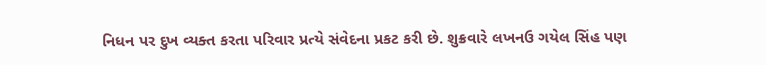નિધન પર દુખ વ્યક્ત કરતા પરિવાર પ્રત્યે સંવેદના પ્રકટ કરી છે. શુક્રવારે લખનઉ ગયેલ સિંહ પણ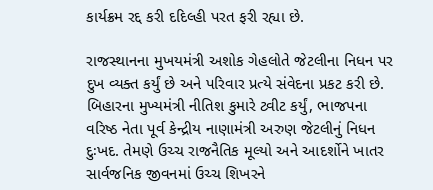કાર્યક્રમ રદ્દ કરી દદિલ્હી પરત ફરી રહ્યા છે.

રાજસ્થાનના મુખયમંત્રી અશોક ગેહલોતે જેટલીના નિધન પર દુખ વ્યક્ત કર્યું છે અને પરિવાર પ્રત્યે સંવેદના પ્રકટ કરી છે. બિહારના મુખ્યમંત્રી નીતિશ કુમારે ટ્વીટ કર્યું, ભાજપના વરિષ્ઠ નેતા પૂર્વ કેન્દ્રીય નાણામંત્રી અરુણ જેટલીનું નિધન દુઃખદ. તેમણે ઉચ્ચ રાજનૈતિક મૂલ્યો અને આદર્શોને ખાતર સાર્વજનિક જીવનમાં ઉચ્ચ શિખરને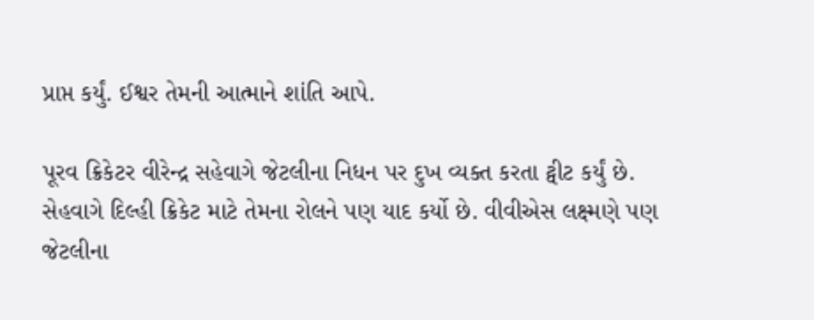પ્રાપ્ત કર્યું. ઈશ્વર તેમની આત્માને શાંતિ આપે.

પૂરવ ક્રિકેટર વીરેન્દ્ર સહેવાગે જેટલીના નિધન પર દુખ વ્યક્ત કરતા ટ્વીટ કર્યું છે. સેહવાગે દિલ્હી ક્રિકેટ માટે તેમના રોલને પણ યાદ કર્યો છે. વીવીએસ લક્ષ્મણે પણ જેટલીના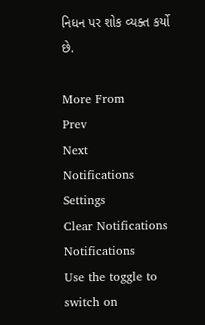નિધન પર શોક વ્યક્ત કર્યો છે.

More From
Prev
Next
Notifications
Settings
Clear Notifications
Notifications
Use the toggle to switch on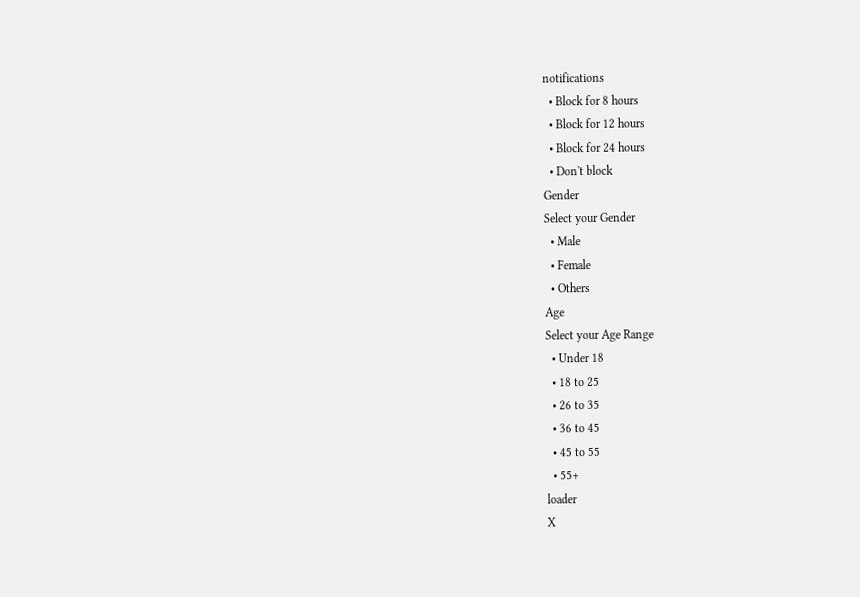notifications
  • Block for 8 hours
  • Block for 12 hours
  • Block for 24 hours
  • Don't block
Gender
Select your Gender
  • Male
  • Female
  • Others
Age
Select your Age Range
  • Under 18
  • 18 to 25
  • 26 to 35
  • 36 to 45
  • 45 to 55
  • 55+
loader
X